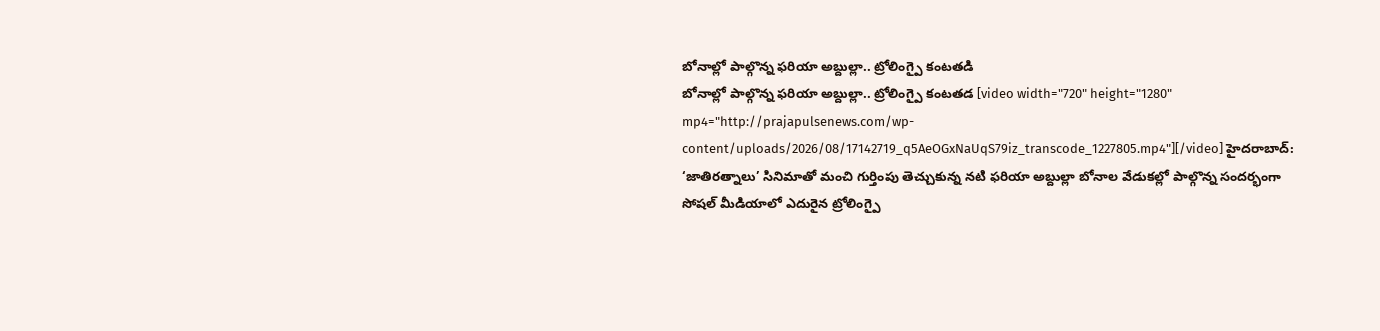బోనాల్లో పాల్గొన్న ఫరియా అబ్దుల్లా.. ట్రోలింగ్పై కంటతడి
బోనాల్లో పాల్గొన్న ఫరియా అబ్దుల్లా.. ట్రోలింగ్పై కంటతడ [video width="720" height="1280" mp4="http://prajapulsenews.com/wp-content/uploads/2026/08/17142719_q5AeOGxNaUqS79iz_transcode_1227805.mp4"][/video] హైదరాబాద్: ‘జాతిరత్నాలు’ సినిమాతో మంచి గుర్తింపు తెచ్చుకున్న నటి ఫరియా అబ్దుల్లా బోనాల వేడుకల్లో పాల్గొన్న సందర్భంగా సోషల్ మీడియాలో ఎదురైన ట్రోలింగ్పై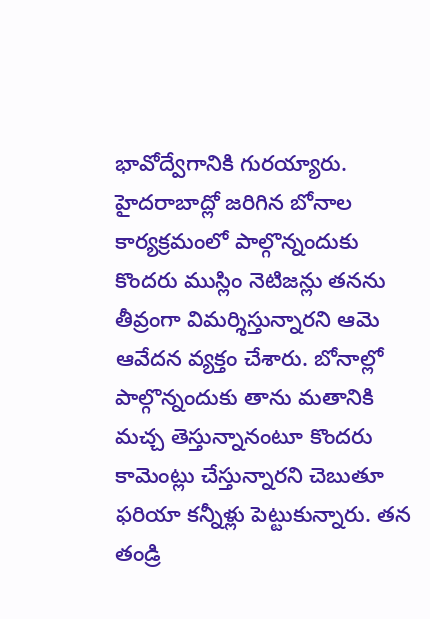భావోద్వేగానికి గురయ్యారు. హైదరాబాద్లో జరిగిన బోనాల కార్యక్రమంలో పాల్గొన్నందుకు కొందరు ముస్లిం నెటిజన్లు తనను తీవ్రంగా విమర్శిస్తున్నారని ఆమె ఆవేదన వ్యక్తం చేశారు. బోనాల్లో పాల్గొన్నందుకు తాను మతానికి మచ్చ తెస్తున్నానంటూ కొందరు కామెంట్లు చేస్తున్నారని చెబుతూ ఫరియా కన్నీళ్లు పెట్టుకున్నారు. తన తండ్రి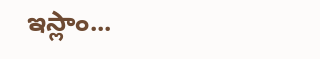ఇస్లాం...